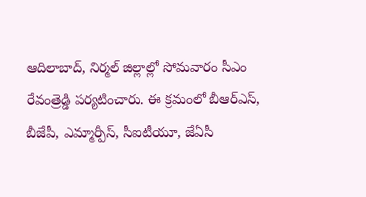ఆదిలాబాద్, నిర్మల్ జిల్లాల్లో సోమవారం సీఎం రేవంత్రెడ్డి పర్యటించారు. ఈ క్రమంలో బీఆర్ఎస్, బీజేపీ, ఎమ్మార్పీస్, సీఐటీయూ, జేఏసీ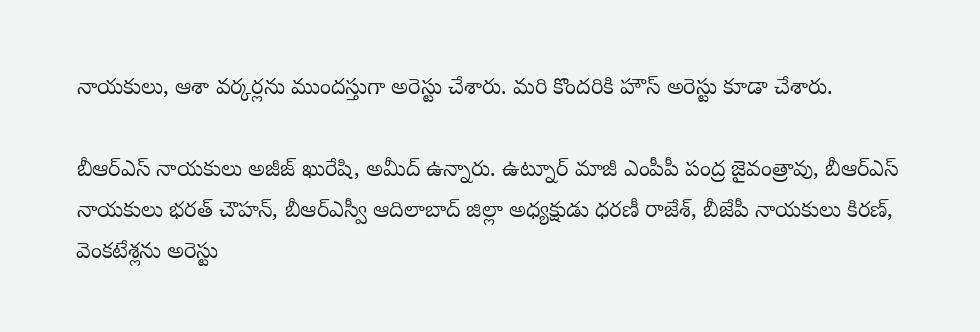నాయకులు, ఆశా వర్కర్లను ముందస్తుగా అరెస్టు చేశారు. మరి కొందరికి హౌస్ అరెస్టు కూడా చేశారు.

బీఆర్ఎస్ నాయకులు అజీజ్ ఖురేషి, అమీద్ ఉన్నారు. ఉట్నూర్ మాజీ ఎంపీపీ పంద్ర జైవంత్రావు, బీఆర్ఎస్ నాయకులు భరత్ చౌహన్, బీఆర్ఎస్వీ ఆదిలాబాద్ జిల్లా అధ్యక్షుడు ధరణీ రాజేశ్, బీజేపీ నాయకులు కిరణ్, వెంకటేశ్లను అరెస్టు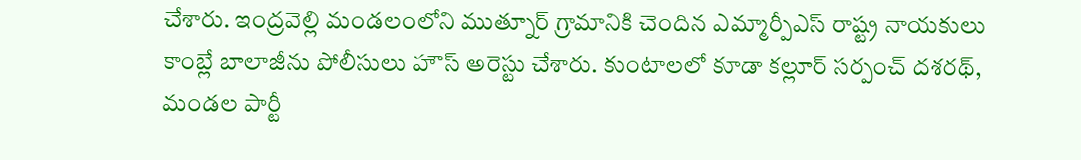చేశారు. ఇంద్రవెల్లి మండలంలోని ముత్నూర్ గ్రామానికి చెందిన ఎమ్మార్పీఎస్ రాష్ట్ర నాయకులు కాంబ్లే బాలాజీను పోలీసులు హౌస్ అరెస్టు చేశారు. కుంటాలలో కూడా కల్లూర్ సర్పంచ్ దశరథ్, మండల పార్టీ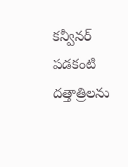కన్వీనర్ పడకంటి దత్తాత్రిలను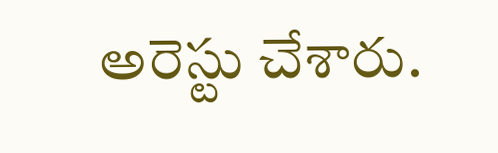అరెస్టు చేశారు.